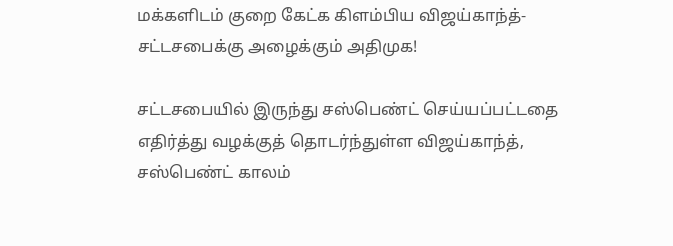மக்களிடம் குறை கேட்க கிளம்பிய விஜய்காந்த்-சட்டசபைக்கு அழைக்கும் அதிமுக!

சட்டசபையில் இருந்து சஸ்பெண்ட் செய்யப்பட்டதை எதிர்த்து வழக்குத் தொடர்ந்துள்ள விஜய்காந்த், சஸ்பெண்ட் காலம்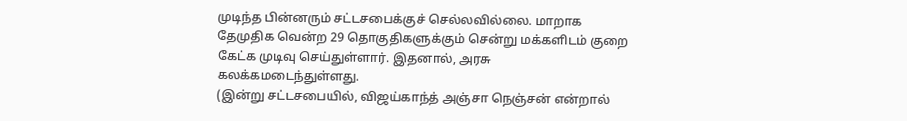முடிந்த பின்னரும் சட்டசபைக்குச் செல்லவில்லை. மாறாக தேமுதிக வென்ற 29 தொகுதிகளுக்கும் சென்று மக்களிடம் குறை கேட்க முடிவு செய்துள்ளார். இதனால், அரசு கலக்கமடைந்துள்ளது.
(இன்று சட்டசபையில், விஜய்காந்த் அஞ்சா நெஞ்சன் என்றால்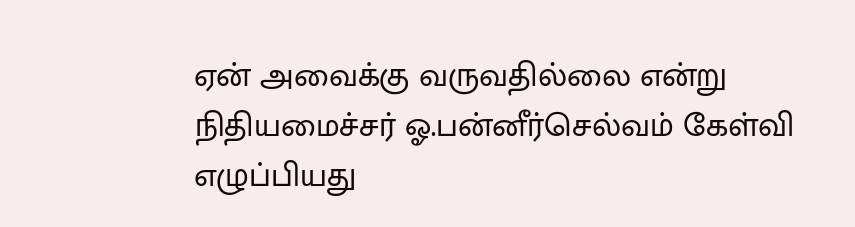ஏன் அவைக்கு வருவதில்லை என்று நிதியமைச்சர் ஓ.பன்னீர்செல்வம் கேள்வி எழுப்பியது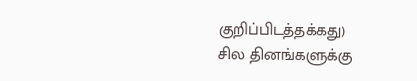குறிப்பிடத்தக்கது)
சில தினங்களுக்கு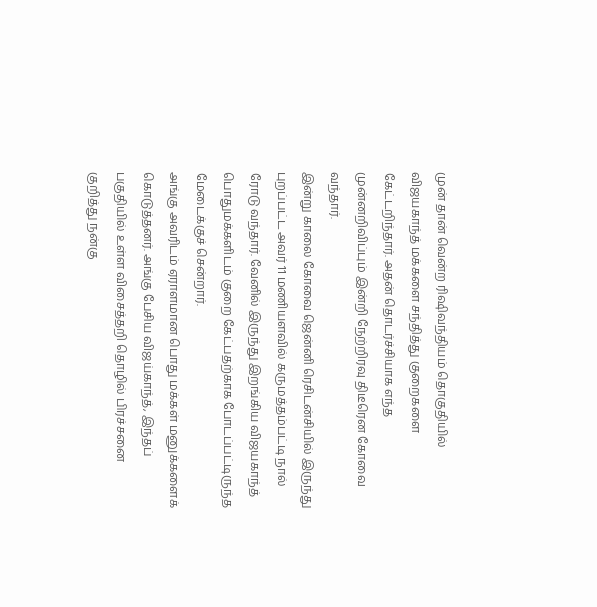முன் தான் வென்ற ரிஷிவந்தியம் தொகுதியில் விஜயகாந்த் மக்களை சந்தித்து குறைகளை கேட்டறிந்தார். அதன் தொடர்ச்சியாக எந்த முன்னறிவிப்பும் இன்றி நேற்றிரவு திடீரென கோவை வந்தார்.
இன்று காலை கோவை ஜென்னி ரெசிடன்சியில் இருந்து புறப்பட்ட அவர் 11 மணியளவில் கருமத்தம்பட்டி நால் ரோடு வந்தார். வேனில் இருந்து இறங்கிய விஜயகாந்த் பொதுமக்களிடம் குறை கேட்பதற்காக போடப்பட்டிருந்த மேடைக்குச் சென்றார்.
அங்கு அவரிடம் ஏராளமான பொது மக்கள் மனுக்களைக் கொடுத்தனர். அங்கு பேசிய விஜய்காந்த், இந்தப் பகுதியில் உள்ள விசைத்தறி தொழில் பிரச்சனை குறித்து நன்கு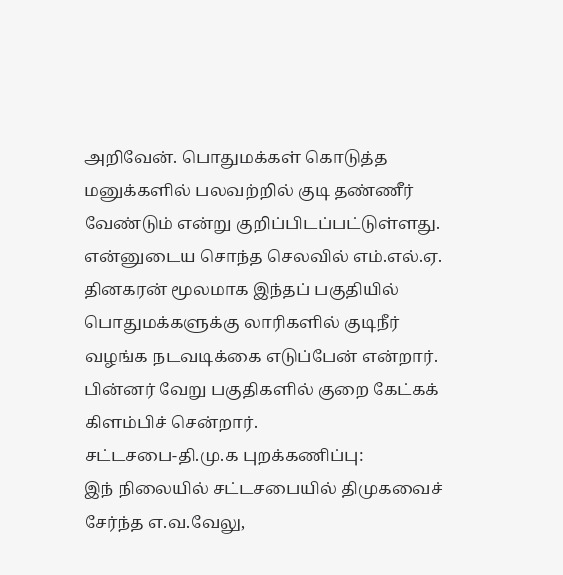அறிவேன். பொதுமக்கள் கொடுத்த மனுக்களில் பலவற்றில் குடி தண்ணீர் வேண்டும் என்று குறிப்பிடப்பட்டுள்ளது.
என்னுடைய சொந்த செலவில் எம்.எல்.ஏ. தினகரன் மூலமாக இந்தப் பகுதியில் பொதுமக்களுக்கு லாரிகளில் குடிநீர் வழங்க நடவடிக்கை எடுப்பேன் என்றார். பின்னர் வேறு பகுதிகளில் குறை கேட்கக் கிளம்பிச் சென்றார்.
சட்டசபை-தி.மு.க புறக்கணிப்பு:
இந் நிலையில் சட்டசபையில் திமுகவைச் சேர்ந்த எ.வ.வேலு,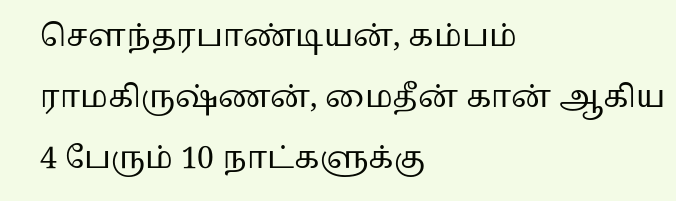செளந்தரபாண்டியன், கம்பம் ராமகிருஷ்ணன், மைதீன் கான் ஆகிய 4 பேரும் 10 நாட்களுக்கு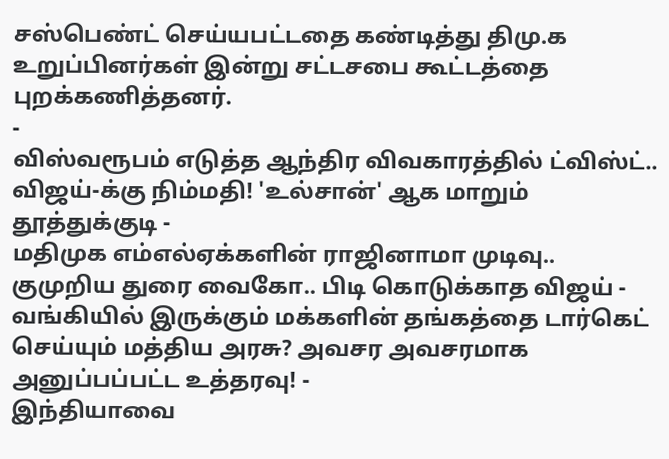சஸ்பெண்ட் செய்யபட்டதை கண்டித்து திமு.க உறுப்பினர்கள் இன்று சட்டசபை கூட்டத்தை புறக்கணித்தனர்.
-
விஸ்வரூபம் எடுத்த ஆந்திர விவகாரத்தில் ட்விஸ்ட்.. விஜய்-க்கு நிம்மதி! 'உல்சான்' ஆக மாறும் தூத்துக்குடி -
மதிமுக எம்எல்ஏக்களின் ராஜினாமா முடிவு.. குமுறிய துரை வைகோ.. பிடி கொடுக்காத விஜய் -
வங்கியில் இருக்கும் மக்களின் தங்கத்தை டார்கெட் செய்யும் மத்திய அரசு? அவசர அவசரமாக அனுப்பப்பட்ட உத்தரவு! -
இந்தியாவை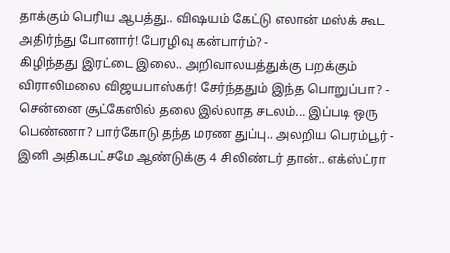தாக்கும் பெரிய ஆபத்து.. விஷயம் கேட்டு எலான் மஸ்க் கூட அதிர்ந்து போனார்! பேரழிவு கன்பார்ம்? -
கிழிந்தது இரட்டை இலை.. அறிவாலயத்துக்கு பறக்கும் விராலிமலை விஜயபாஸ்கர்! சேர்ந்ததும் இந்த பொறுப்பா? -
சென்னை சூட்கேஸில் தலை இல்லாத சடலம்... இப்படி ஒரு பெண்ணா? பார்கோடு தந்த மரண துப்பு.. அலறிய பெரம்பூர் -
இனி அதிகபட்சமே ஆண்டுக்கு 4 சிலிண்டர் தான்.. எக்ஸ்ட்ரா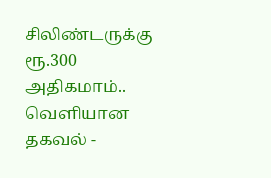சிலிண்டருக்கு ரூ.300 அதிகமாம்.. வெளியான தகவல் -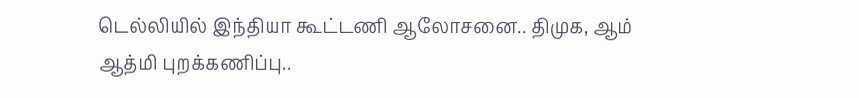டெல்லியில் இந்தியா கூட்டணி ஆலோசனை.. திமுக, ஆம் ஆத்மி புறக்கணிப்பு..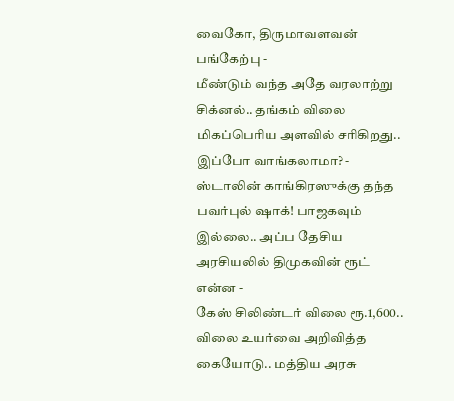வைகோ, திருமாவளவன் பங்கேற்பு -
மீண்டும் வந்த அதே வரலாற்று சிக்னல்.. தங்கம் விலை மிகப்பெரிய அளவில் சரிகிறது.. இப்போ வாங்கலாமா? -
ஸ்டாலின் காங்கிரஸுக்கு தந்த பவர்புல் ஷாக்! பாஜகவும் இல்லை.. அப்ப தேசிய அரசியலில் திமுகவின் ரூட் என்ன -
கேஸ் சிலிண்டர் விலை ரூ.1,600.. விலை உயர்வை அறிவித்த கையோடு.. மத்திய அரசு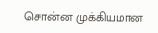சொன்ன முக்கியமான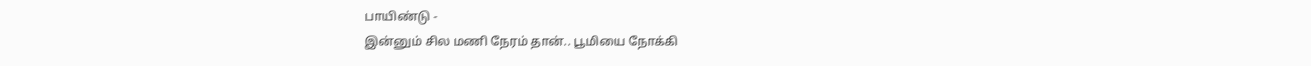பாயிண்டு -
இன்னும் சில மணி நேரம் தான்.. பூமியை நோக்கி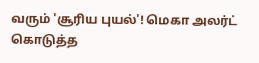வரும் 'சூரிய புயல்'! மெகா அலர்ட் கொடுத்த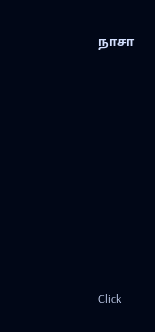நாசா












Click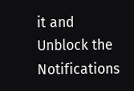it and Unblock the Notifications